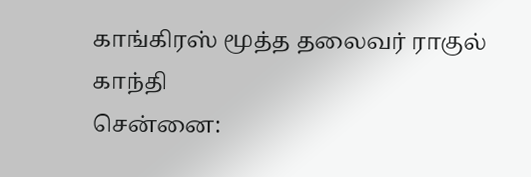காங்கிரஸ் மூத்த தலைவர் ராகுல் காந்தி
சென்னை: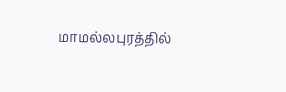மாமல்லபுரத்தில்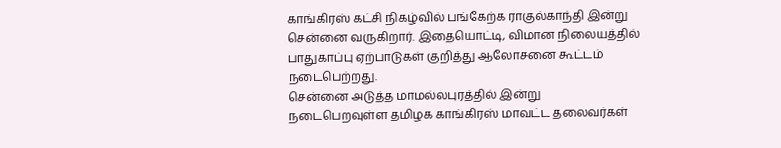காங்கிரஸ் கட்சி நிகழ்வில் பங்கேற்க ராகுல்காந்தி இன்று சென்னை வருகிறார். இதையொட்டி, விமான நிலையத்தில் பாதுகாப்பு ஏற்பாடுகள் குறித்து ஆலோசனை கூட்டம் நடைபெற்றது.
சென்னை அடுத்த மாமல்லபுரத்தில் இன்று நடைபெறவுள்ள தமிழக காங்கிரஸ் மாவட்ட தலைவர்கள்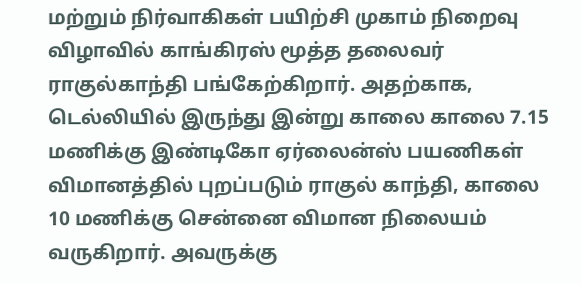மற்றும் நிர்வாகிகள் பயிற்சி முகாம் நிறைவு விழாவில் காங்கிரஸ் மூத்த தலைவர் ராகுல்காந்தி பங்கேற்கிறார். அதற்காக, டெல்லியில் இருந்து இன்று காலை காலை 7.15 மணிக்கு இண்டிகோ ஏர்லைன்ஸ் பயணிகள் விமானத்தில் புறப்படும் ராகுல் காந்தி, காலை 10 மணிக்கு சென்னை விமான நிலையம் வருகிறார். அவருக்கு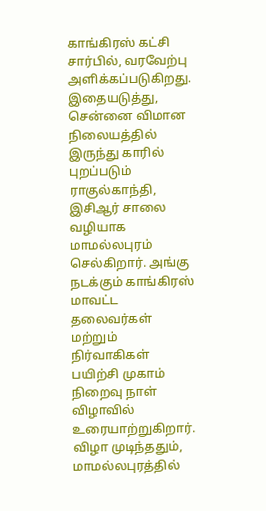காங்கிரஸ் கட்சி சார்பில், வரவேற்பு அளிக்கப்படுகிறது.
இதையடுத்து, சென்னை விமான நிலையத்தில் இருந்து காரில் புறப்படும் ராகுல்காந்தி, இசிஆர் சாலை வழியாக மாமல்லபுரம் செல்கிறார். அங்கு நடக்கும் காங்கிரஸ் மாவட்ட தலைவர்கள் மற்றும் நிர்வாகிகள் பயிற்சி முகாம் நிறைவு நாள் விழாவில் உரையாற்றுகிறார். விழா முடிந்ததும், மாமல்லபுரத்தில்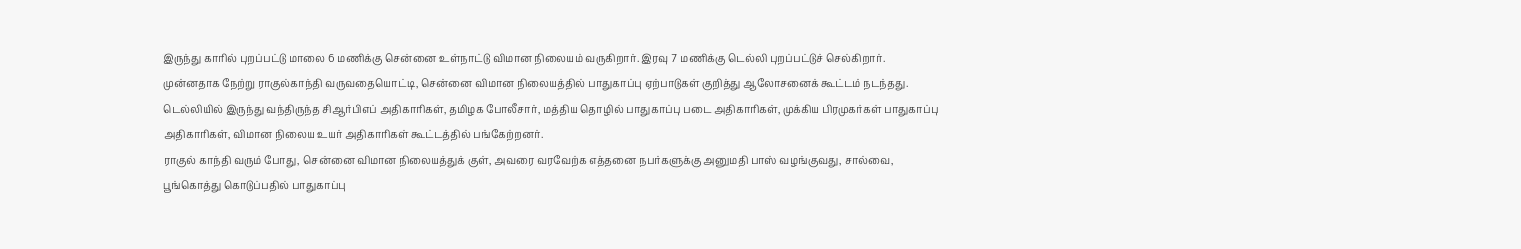இருந்து காரில் புறப்பட்டு மாலை 6 மணிக்கு சென்னை உள்நாட்டு விமான நிலையம் வருகிறார். இரவு 7 மணிக்கு டெல்லி புறப்பட்டுச் செல்கிறார்.
முன்னதாக நேற்று ராகுல்காந்தி வருவதையொட்டி, சென்னை விமான நிலையத்தில் பாதுகாப்பு ஏற்பாடுகள் குறித்து ஆலோசனைக் கூட்டம் நடந்தது. டெல்லியில் இருந்து வந்திருந்த சிஆர்பிஎப் அதிகாரிகள், தமிழக போலீசார், மத்திய தொழில் பாதுகாப்பு படை அதிகாரிகள், முக்கிய பிரமுகர்கள் பாதுகாப்பு அதிகாரிகள், விமான நிலைய உயர் அதிகாரிகள் கூட்டத்தில் பங்கேற்றனர்.
ராகுல் காந்தி வரும் போது, சென்னை விமான நிலையத்துக் குள், அவரை வரவேற்க எத்தனை நபர்களுக்கு அனுமதி பாஸ் வழங்குவது, சால்வை, பூங்கொத்து கொடுப்பதில் பாதுகாப்பு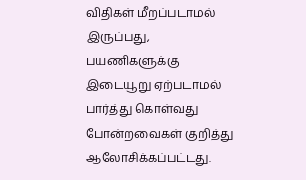விதிகள் மீறப்படாமல் இருப்பது, பயணிகளுக்கு இடையூறு ஏற்படாமல் பார்த்து கொள்வது போன்றவைகள் குறித்து ஆலோசிக்கப்பட்டது.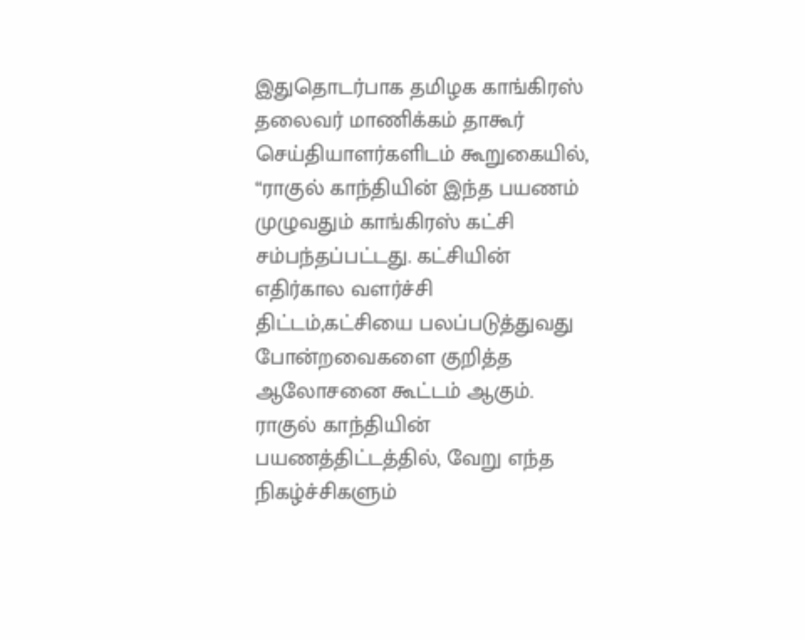இதுதொடர்பாக தமிழக காங்கிரஸ் தலைவர் மாணிக்கம் தாகூர் செய்தியாளர்களிடம் கூறுகையில், “ராகுல் காந்தியின் இந்த பயணம் முழுவதும் காங்கிரஸ் கட்சி சம்பந்தப்பட்டது. கட்சியின் எதிர்கால வளர்ச்சி திட்டம்,கட்சியை பலப்படுத்துவது போன்றவைகளை குறித்த ஆலோசனை கூட்டம் ஆகும். ராகுல் காந்தியின் பயணத்திட்டத்தில், வேறு எந்த நிகழ்ச்சிகளும்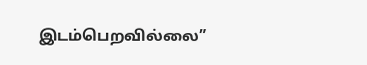இடம்பெறவில்லை”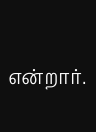என்றார்.